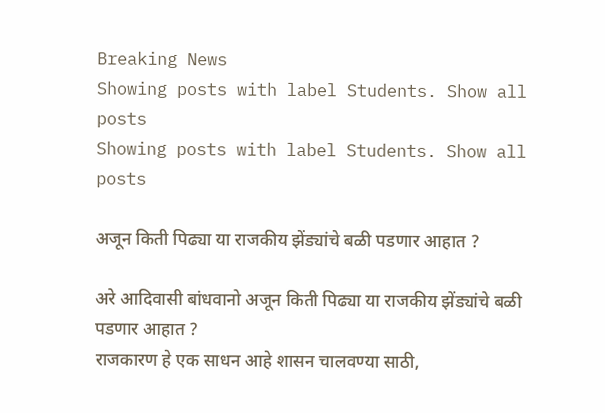Breaking News
Showing posts with label Students. Show all posts
Showing posts with label Students. Show all posts

अजून किती पिढ्या या राजकीय झेंड्यांचे बळी पडणार आहात ?

अरे आदिवासी बांधवानो अजून किती पिढ्या या राजकीय झेंड्यांचे बळी पडणार आहात ?
राजकारण हे एक साधन आहे शासन चालवण्या साठी,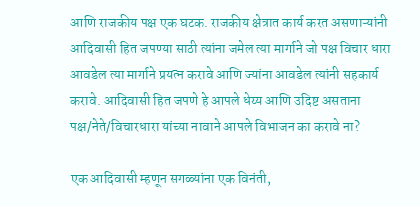आणि राजकीय पक्ष एक घटक. राजकीय क्षेत्रात कार्य करत असणाऱ्यांनी आदिवासी हित जपण्या साठी त्यांना जमेल त्या मार्गाने जो पक्ष विचार धारा आवडेल त्या मार्गाने प्रयत्न करावे आणि ज्यांना आवडेल त्यांनी सहकार्य करावे. आदिवासी हित जपणे हे आपले धेय्य आणि उदिष्ट असताना पक्ष/नेते/विचारधारा यांच्या नावाने आपले विभाजन का करावे ना?

एक आदिवासी म्हणून सगळ्यांना एक विनंती,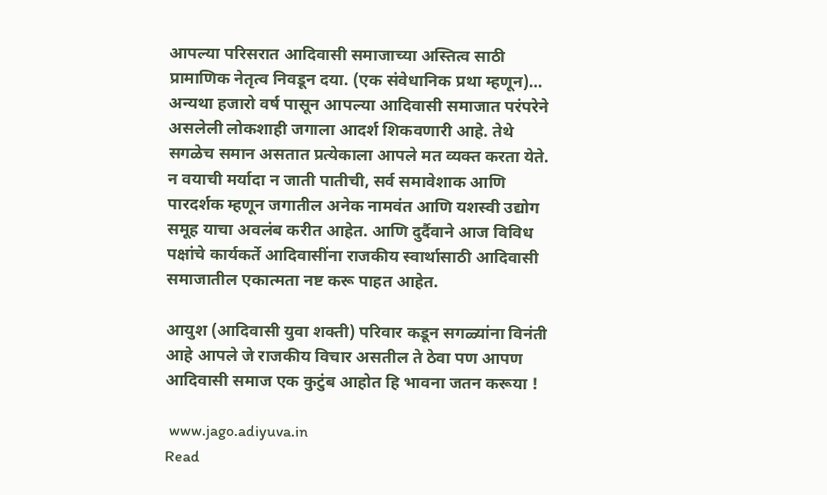आपल्या परिसरात आदिवासी समाजाच्या अस्तित्व साठी प्रामाणिक नेतृत्व निवडून दया. (एक संवेधानिक प्रथा म्हणून)… अन्यथा हजारो वर्ष पासून आपल्या आदिवासी समाजात परंपरेने असलेली लोकशाही जगाला आदर्श शिकवणारी आहे. तेथे सगळेच समान असतात प्रत्येकाला आपले मत व्यक्त करता येते. न वयाची मर्यादा न जाती पातीची, सर्व समावेशाक आणि पारदर्शक म्हणून जगातील अनेक नामवंत आणि यशस्वी उद्योग समूह याचा अवलंब करीत आहेत. आणि दुर्दैवाने आज विविध पक्षांचे कार्यकर्ते आदिवासींना राजकीय स्वार्थासाठी आदिवासी समाजातील एकात्मता नष्ट करू पाहत आहेत.

आयुश (आदिवासी युवा शक्ती) परिवार कडून सगळ्यांना विनंती आहे आपले जे राजकीय विचार असतील ते ठेवा पण आपण आदिवासी समाज एक कुटुंब आहोत हि भावना जतन करूया !

 www.jago.adiyuva.in
Read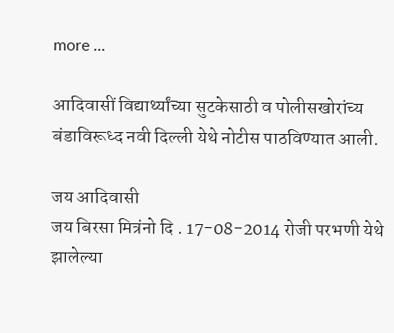more ...

आदिवासीं विद्यार्थ्यांच्या सुटकेसाठी व पोलीसखोरांच्य बंडाविरूध्द नवी दिल्ली येथे नोटीस पाठविण्यात आली.

जय आदिवासी
जय बिरसा मित्रंनो दि . 17-08-2014 रोजी परभणी येथे झालेल्या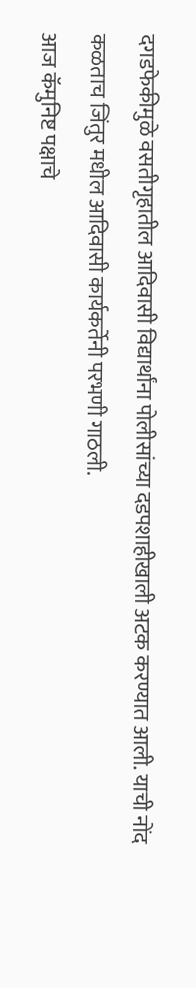दगडफेकीमुळे वसतीगृहातील आदिवासी विद्यार्थांना पोलीसांच्या दडपशाहीखाली अटक करण्यात आली. याची नोंद कळताच जिंतुर मधील आदिवासी कार्यकर्तेनी परभणी गाठली.
आज कॅमुनिष्ट पक्षाचे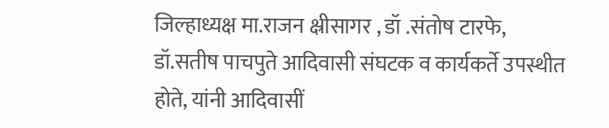जिल्हाध्यक्ष मा.राजन क्ष्रीसागर , डॉ .संतोष टारफे, डॉ.सतीष पाचपुते आदिवासी संघटक व कार्यकर्ते उपस्थीत होते, यांनी आदिवासीं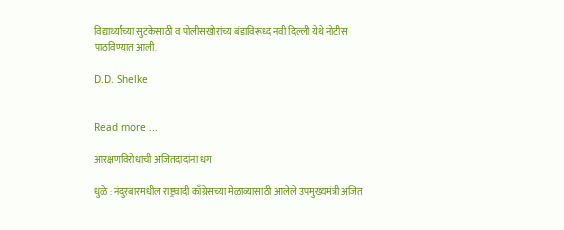विद्यार्थ्यांच्या सुटकेसाठी व पोलीसखोरांच्य बंडाविरूध्द नवी दिल्ली येथे नोटीस पाठविण्यात आली.

D.D. Shelke


Read more ...

आरक्षणविरोधाची अजितदादांना धग

धुळे : नंदुरबारमधील राष्ट्रवादी काँग्रेसच्या मेळाव्यासाठी आलेले उपमुख्यमंत्री अजित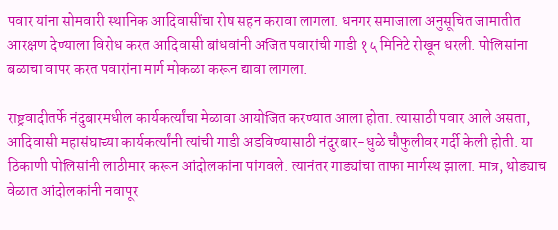पवार यांना सोमवारी स्थानिक आदिवासींचा रोष सहन करावा लागला. धनगर समाजाला अनुसूचित जामातीत आरक्षण देण्याला विरोध करत आदिवासी बांधवांनी अजित पवारांची गाडी १५ मिनिटे रोखून धरली. पोलिसांना बळाचा वापर करत पवारांना मार्ग मोकळा करून द्यावा लागला.

राष्ट्रवादीतर्फे नंदुबारमधील कार्यकर्त्यांचा मेळावा आयोजित करण्यात आला होता. त्यासाठी पवार आले असता, आदिवासी महासंघाच्या कार्यकर्त्यांनी त्यांची गाडी अडविण्यासाठी नंदुरबार-धुळे चौफुलीवर गर्दी केली होती. या ठिकाणी पोलिसांनी लाठीमार करून आंदोलकांना पांगवले. त्यानंतर गाड्यांचा ताफा मार्गस्थ झाला. मात्र, थोड्याच वेळात आंदोलकांनी नवापूर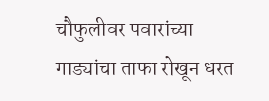चौफुलीवर पवारांच्या गाड्यांचा ताफा रोखून धरत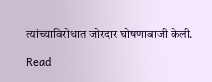त्यांच्याविरोधात जोरदार घोषणाबाजी केली.

Read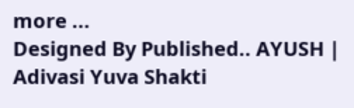more ...
Designed By Published.. AYUSH | Adivasi Yuva Shakti